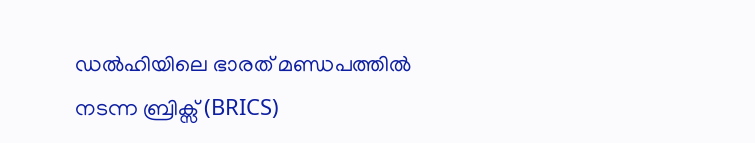ഡൽഹിയിലെ ഭാരത് മണ്ഡപത്തിൽ നടന്ന ബ്രിക്സ് (BRICS)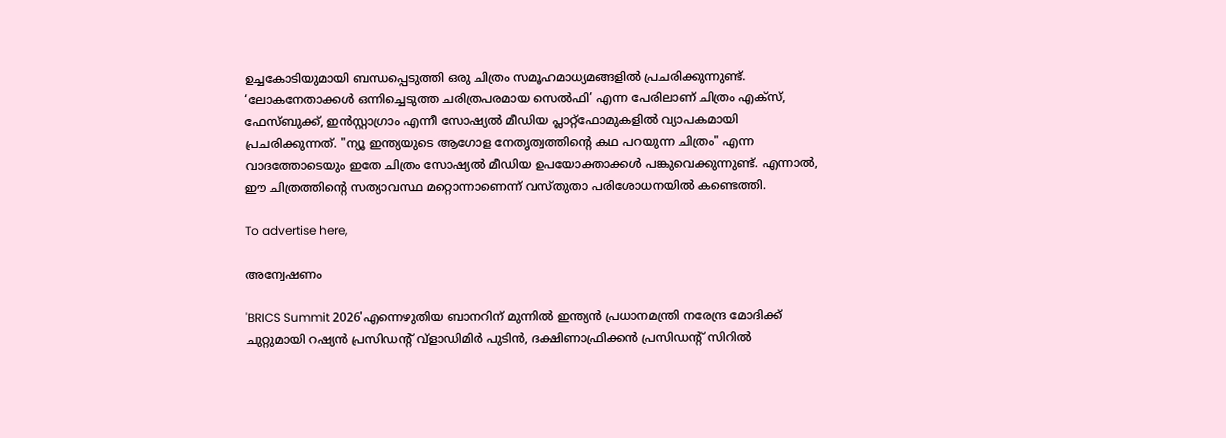ഉച്ചകോടിയുമായി ബന്ധപ്പെടുത്തി ഒരു ചിത്രം സമൂഹമാധ്യമങ്ങളിൽ പ്രചരിക്കുന്നുണ്ട്. ‘ലോകനേതാക്കൾ ഒന്നിച്ചെടുത്ത ചരിത്രപരമായ സെൽഫി’ എന്ന പേരിലാണ് ചിത്രം എക്സ്, ഫേസ്ബുക്ക്, ഇൻസ്റ്റാഗ്രാം എന്നീ സോഷ്യൽ മീഡിയ പ്ലാറ്റ്‌ഫോമുകളിൽ വ്യാപകമായി പ്രചരിക്കുന്നത്. "ന്യൂ ഇന്ത്യയുടെ ആഗോള നേതൃത്വത്തിന്റെ കഥ പറയുന്ന ചിത്രം" എന്ന വാദത്തോടെയും ഇതേ ചിത്രം സോഷ്യൽ മീഡിയ ഉപയോക്താക്കൾ പങ്കുവെക്കുന്നുണ്ട്. എന്നാൽ, ഈ ചിത്രത്തിൻ്റെ സത്യാവസ്ഥ മറ്റൊന്നാണെന്ന് വസ്തുതാ പരിശോധനയിൽ കണ്ടെത്തി.

To advertise here,

അന്വേഷണം

'BRICS Summit 2026'എന്നെഴുതിയ ബാനറിന് മുന്നിൽ ഇന്ത്യൻ പ്രധാനമന്ത്രി നരേന്ദ്ര മോദിക്ക് ചുറ്റുമായി റഷ്യൻ പ്രസിഡന്റ് വ്ളാഡിമിർ പുടിൻ, ദക്ഷിണാഫ്രിക്കൻ പ്രസിഡന്റ് സിറിൽ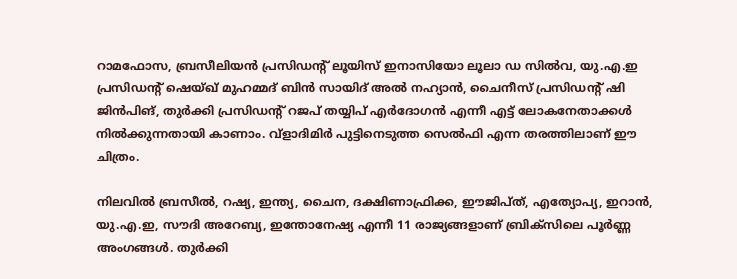റാമഫോസ, ബ്രസീലിയൻ പ്രസിഡന്റ് ലൂയിസ് ഇനാസിയോ ലൂലാ ഡ സിൽവ, യു.എ.ഇ പ്രസിഡന്റ് ഷെയ്ഖ് മുഹമ്മദ് ബിൻ സായിദ് അൽ നഹ്യാൻ, ചൈനീസ് പ്രസിഡന്റ് ഷി ജിൻപിങ്, തുർക്കി പ്രസിഡന്റ് റജപ് തയ്യിപ് എർദോഗൻ എന്നീ എട്ട് ലോകനേതാക്കൾ നിൽക്കുന്നതായി കാണാം. വ്ളാദിമിർ പുട്ടിനെടുത്ത സെൽഫി എന്ന തരത്തിലാണ് ഈ ചിത്രം.

നിലവിൽ ബ്രസീൽ, റഷ്യ, ഇന്ത്യ, ചൈന, ദക്ഷിണാഫ്രിക്ക, ഈജിപ്ത്, എത്യോപ്യ, ഇറാൻ, യു.എ.ഇ, സൗദി അറേബ്യ, ഇന്തോനേഷ്യ എന്നീ 11 രാജ്യങ്ങളാണ് ബ്രിക്സിലെ പൂർണ്ണ അംഗങ്ങൾ. തുർക്കി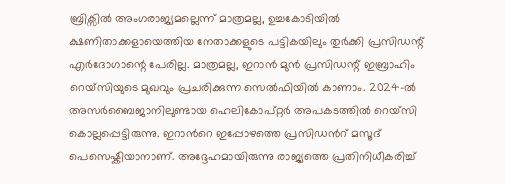ബ്രിക്സിൽ അംഗരാജ്യമല്ലെന്ന് മാത്രമല്ല, ഉച്ചകോടിയിൽ ക്ഷണിതാക്കളായെത്തിയ നേതാക്കളുടെ പട്ടികയിലും തുർക്കി പ്രസിഡന്റ് എർദോഗാന്റെ പേരില്ല. മാത്രമല്ല, ഇറാൻ മുൻ പ്രസിഡന്റ് ഇബ്രാഹിം റെയ്‌സിയുടെ മുഖവും പ്രചരിക്കുന്ന സെൽഫിയിൽ കാണാം. 2024-ൽ അസർബൈജാനിലുണ്ടായ ഹെലികോപ്റ്റർ അപകടത്തിൽ റെയ്സി കൊല്ലപ്പെട്ടിരുന്നു. ഇറാന്‍റെ ഇപ്പോഴത്തെ പ്രസിഡൻറ് മസൂദ് പെസെഷ്കിയാനാണ്. അദ്ദേഹമായിരുന്നു രാജ്യത്തെ പ്രതിനിധീകരിച്ച്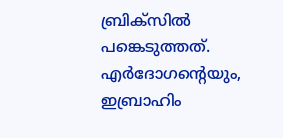ബ്രിക്സിൽ പങ്കെടുത്തത്. എർദോഗൻ്റെയും, ഇബ്രാഹിം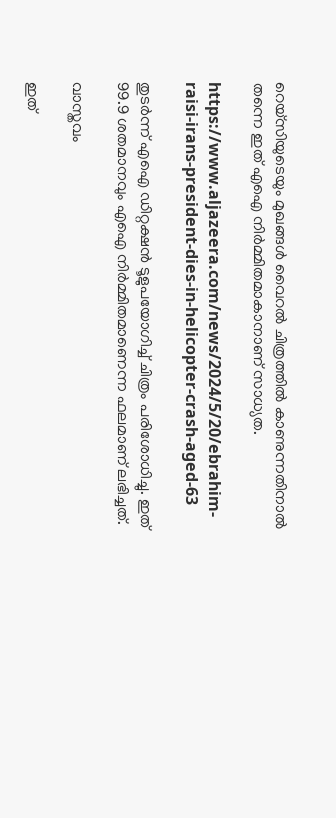റെയ്‌സിയുടെയും മുഖങ്ങൾ വൈറൽ ചിത്രത്തിൽ കാണുന്നതിനാൽ തന്നെ ഇത് എഐ നിർമ്മിതമാകാനാണ് സാധ്യത.

https://www.aljazeera.com/news/2024/5/20/ebrahim-raisi-irans-president-dies-in-helicopter-crash-aged-63

തുടർന്ന് എഐ ഡിറ്റക്ഷൻ ടൂളുപയോഗിച്ച് ചിത്രം പരിശോധിച്ചു. ഇത് 99.9 ശതമാനവും എഐ നിർമ്മിതമാണെന്ന ഫലമാണ് ലഭിച്ചത്.

വാസ്തവം

ഇത്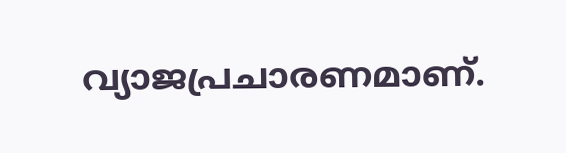വ്യാജപ്രചാരണമാണ്.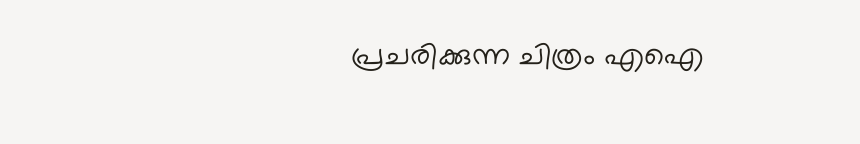പ്രചരിക്കുന്ന ചിത്രം എഐ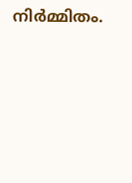നിർമ്മിതം.